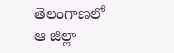తెలంగాణలో ఆ జిల్లా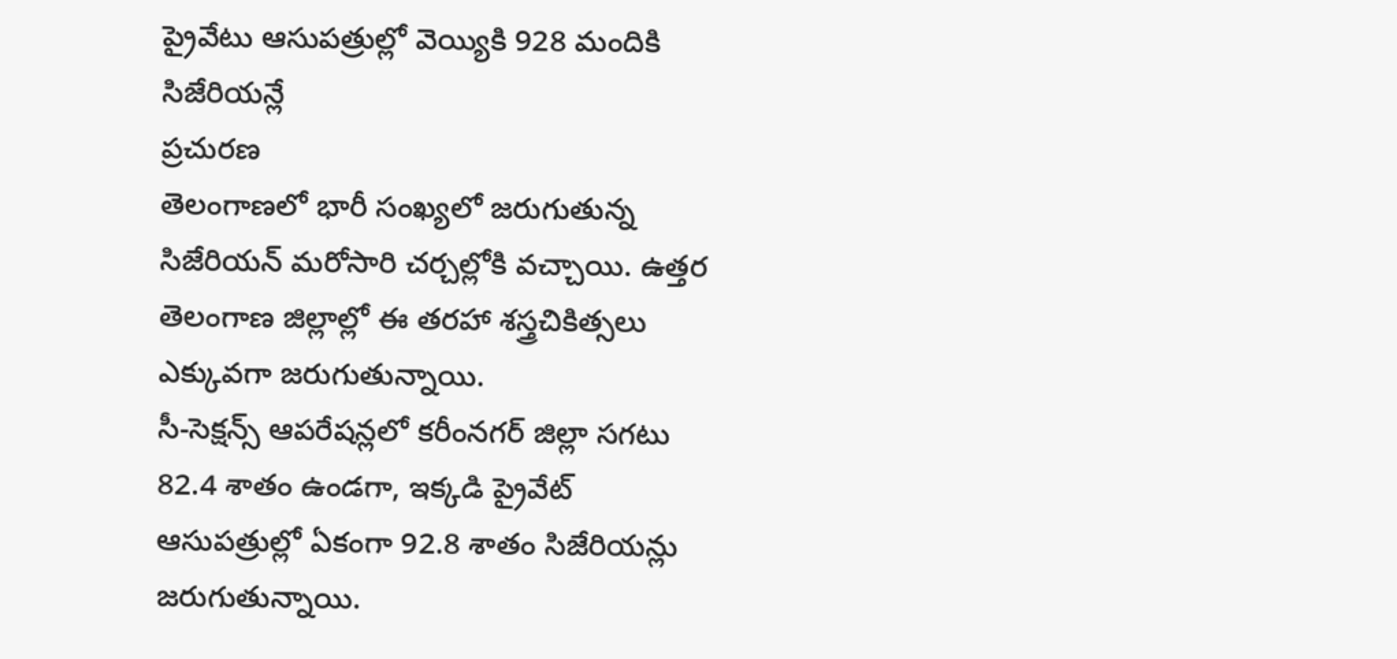ప్రైవేటు ఆసుపత్రుల్లో వెయ్యికి 928 మందికి సిజేరియన్లే
ప్రచురణ
తెలంగాణలో భారీ సంఖ్యలో జరుగుతున్న సిజేరియన్ మరోసారి చర్చల్లోకి వచ్చాయి. ఉత్తర తెలంగాణ జిల్లాల్లో ఈ తరహా శస్త్రచికిత్సలు ఎక్కువగా జరుగుతున్నాయి.
సీ-సెక్షన్స్ ఆపరేషన్లలో కరీంనగర్ జిల్లా సగటు 82.4 శాతం ఉండగా, ఇక్కడి ప్రైవేట్ ఆసుపత్రుల్లో ఏకంగా 92.8 శాతం సిజేరియన్లు జరుగుతున్నాయి.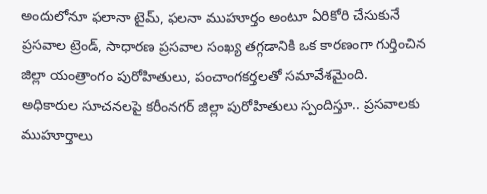అందులోనూ ఫలానా టైమ్, ఫలనా ముహూర్తం అంటూ ఏరికోరి చేసుకునే ప్రసవాల ట్రెండ్, సాధారణ ప్రసవాల సంఖ్య తగ్గడానికి ఒక కారణంగా గుర్తించిన జిల్లా యంత్రాంగం పురోహితులు, పంచాంగకర్తలతో సమావేశమైంది.
అధికారుల సూచనలపై కరీంనగర్ జిల్లా పురోహితులు స్పందిస్తూ.. ప్రసవాలకు ముహూర్తాలు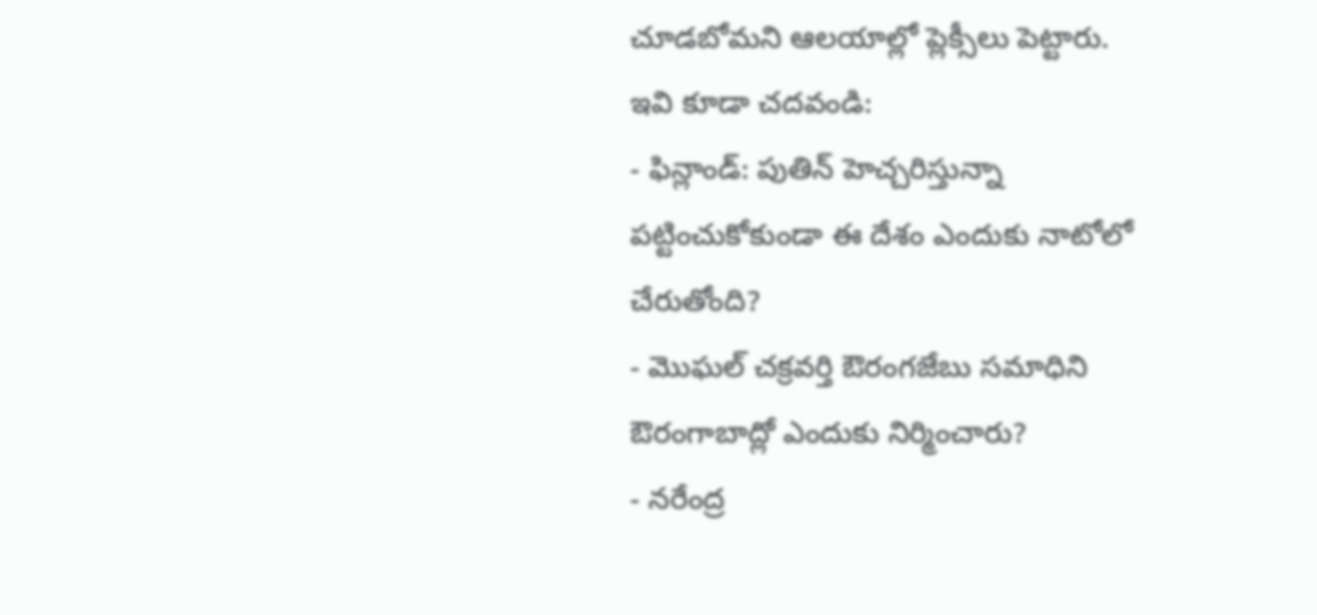చూడబోమని ఆలయాల్లో ప్లెక్సీలు పెట్టారు.
ఇవి కూడా చదవండి:
- ఫిన్లాండ్: పుతిన్ హెచ్చరిస్తున్నా పట్టించుకోకుండా ఈ దేశం ఎందుకు నాటోలో చేరుతోంది?
- మొఘల్ చక్రవర్తి ఔరంగజేబు సమాధిని ఔరంగాబాద్లో ఎందుకు నిర్మించారు?
- నరేంద్ర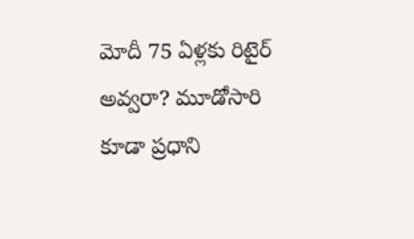మోదీ 75 ఏళ్లకు రిటైర్ అవ్వరా? మూడోసారి కూడా ప్రధాని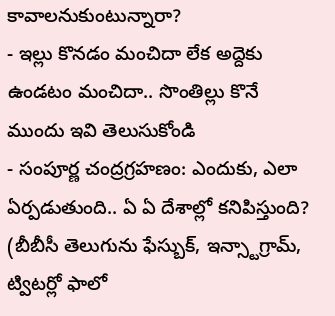కావాలనుకుంటున్నారా?
- ఇల్లు కొనడం మంచిదా లేక అద్దెకు ఉండటం మంచిదా.. సొంతిల్లు కొనే ముందు ఇవి తెలుసుకోండి
- సంపూర్ణ చంద్రగ్రహణం: ఎందుకు, ఎలా ఏర్పడుతుంది.. ఏ ఏ దేశాల్లో కనిపిస్తుంది?
(బీబీసీ తెలుగును ఫేస్బుక్, ఇన్స్టాగ్రామ్, ట్విటర్లో ఫాలో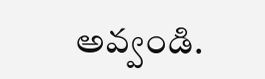అవ్వండి.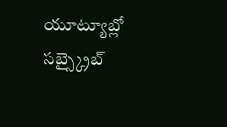యూట్యూబ్లో సబ్స్క్రైబ్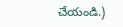చేయండి.)